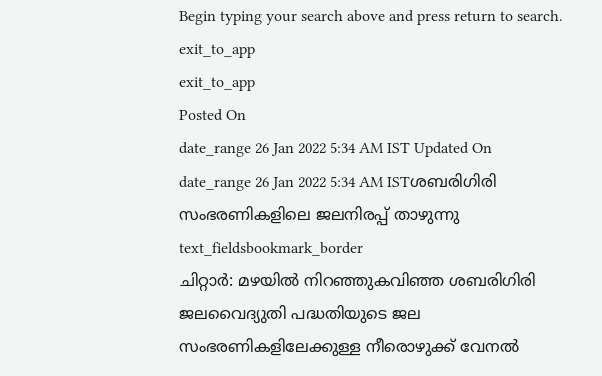Begin typing your search above and press return to search.
exit_to_app
exit_to_app
Posted On
date_range 26 Jan 2022 5:34 AM IST Updated On
date_range 26 Jan 2022 5:34 AM ISTശബരിഗിരി സംഭരണികളിലെ ജലനിരപ്പ് താഴുന്നു
text_fieldsbookmark_border
ചിറ്റാർ: മഴയിൽ നിറഞ്ഞുകവിഞ്ഞ ശബരിഗിരി ജലവൈദ്യുതി പദ്ധതിയുടെ ജല സംഭരണികളിലേക്കുള്ള നീരൊഴുക്ക് വേനൽ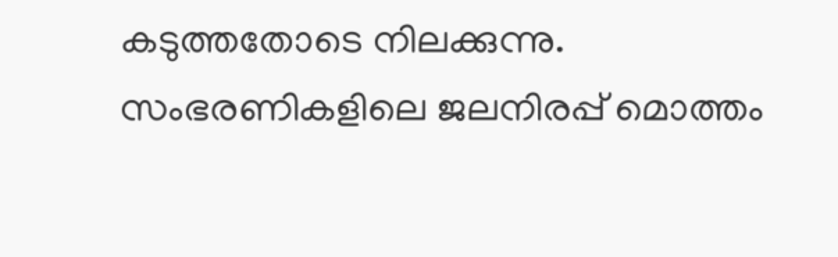കടുത്തതോടെ നിലക്കുന്നു. സംഭരണികളിലെ ജലനിരപ്പ് മൊത്തം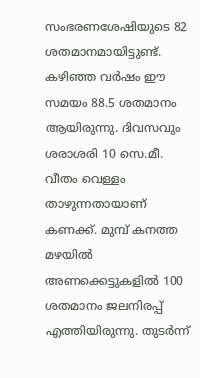സംഭരണശേഷിയുടെ 82 ശതമാനമായിട്ടുണ്ട്. കഴിഞ്ഞ വർഷം ഈ സമയം 88.5 ശതമാനം ആയിരുന്നു. ദിവസവും ശരാശരി 10 സെ.മീ. വീതം വെള്ളം താഴുന്നതായാണ് കണക്ക്. മുമ്പ് കനത്ത മഴയിൽ അണക്കെട്ടുകളിൽ 100 ശതമാനം ജലനിരപ്പ് എത്തിയിരുന്നു. തുടർന്ന്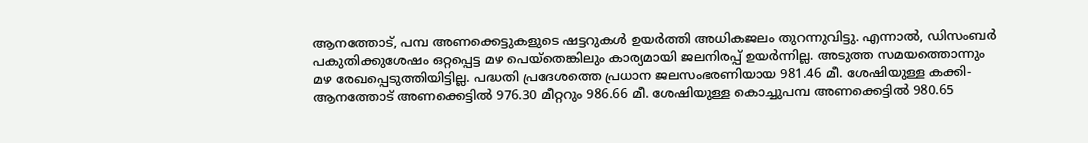ആനത്തോട്, പമ്പ അണക്കെട്ടുകളുടെ ഷട്ടറുകൾ ഉയർത്തി അധികജലം തുറന്നുവിട്ടു. എന്നാൽ, ഡിസംബർ പകുതിക്കുശേഷം ഒറ്റപ്പെട്ട മഴ പെയ്തെങ്കിലും കാര്യമായി ജലനിരപ്പ് ഉയർന്നില്ല. അടുത്ത സമയത്തൊന്നും മഴ രേഖപ്പെടുത്തിയിട്ടില്ല. പദ്ധതി പ്രദേശത്തെ പ്രധാന ജലസംഭരണിയായ 981.46 മീ. ശേഷിയുള്ള കക്കി-ആനത്തോട് അണക്കെട്ടിൽ 976.30 മീറ്ററും 986.66 മീ. ശേഷിയുള്ള കൊച്ചുപമ്പ അണക്കെട്ടിൽ 980.65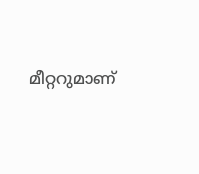മീറ്ററുമാണ്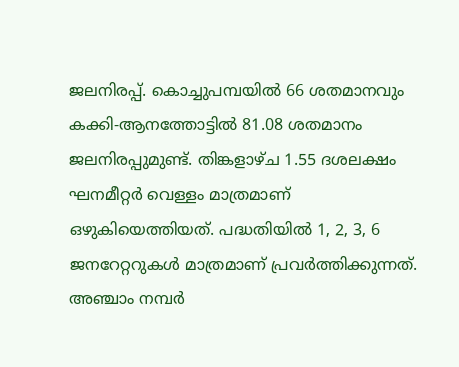ജലനിരപ്പ്. കൊച്ചുപമ്പയിൽ 66 ശതമാനവും കക്കി-ആനത്തോട്ടിൽ 81.08 ശതമാനം ജലനിരപ്പുമുണ്ട്. തിങ്കളാഴ്ച 1.55 ദശലക്ഷം ഘനമീറ്റർ വെള്ളം മാത്രമാണ് ഒഴുകിയെത്തിയത്. പദ്ധതിയിൽ 1, 2, 3, 6 ജനറേറ്ററുകൾ മാത്രമാണ് പ്രവർത്തിക്കുന്നത്. അഞ്ചാം നമ്പർ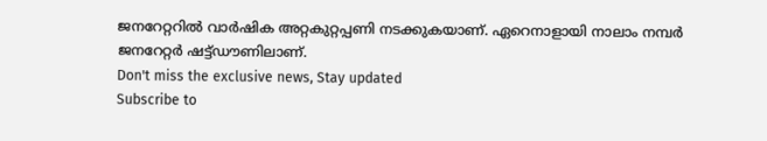ജനറേറ്ററിൽ വാർഷിക അറ്റകുറ്റപ്പണി നടക്കുകയാണ്. ഏറെനാളായി നാലാം നമ്പർ ജനറേറ്റർ ഷട്ട്ഡൗണിലാണ്.
Don't miss the exclusive news, Stay updated
Subscribe to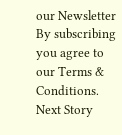our Newsletter
By subscribing you agree to our Terms & Conditions.
Next Story